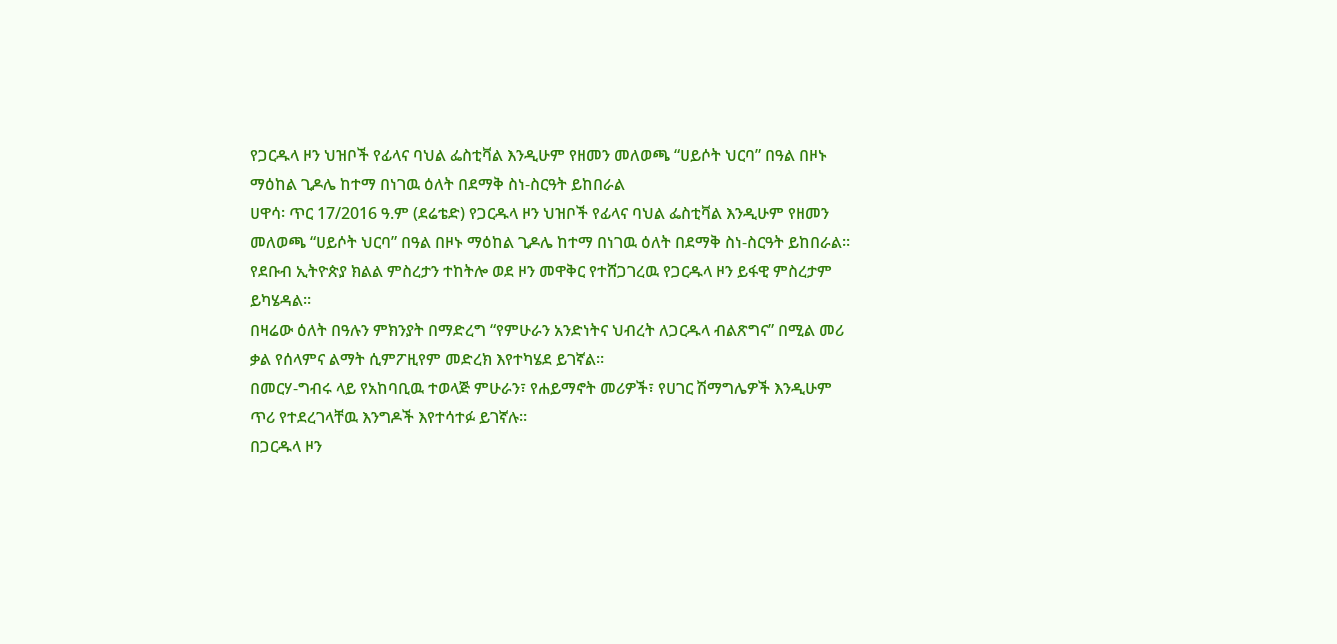የጋርዱላ ዞን ህዝቦች የፊላና ባህል ፌስቲቫል እንዲሁም የዘመን መለወጫ “ሀይሶት ህርባ” በዓል በዞኑ ማዕከል ጊዶሌ ከተማ በነገዉ ዕለት በደማቅ ስነ-ስርዓት ይከበራል
ሀዋሳ፡ ጥር 17/2016 ዓ.ም (ደሬቴድ) የጋርዱላ ዞን ህዝቦች የፊላና ባህል ፌስቲቫል እንዲሁም የዘመን መለወጫ “ሀይሶት ህርባ” በዓል በዞኑ ማዕከል ጊዶሌ ከተማ በነገዉ ዕለት በደማቅ ስነ-ስርዓት ይከበራል።
የደቡብ ኢትዮጵያ ክልል ምስረታን ተከትሎ ወደ ዞን መዋቅር የተሸጋገረዉ የጋርዱላ ዞን ይፋዊ ምስረታም ይካሄዳል።
በዛሬው ዕለት በዓሉን ምክንያት በማድረግ “የምሁራን አንድነትና ህብረት ለጋርዱላ ብልጽግና” በሚል መሪ ቃል የሰላምና ልማት ሲምፖዚየም መድረክ እየተካሄደ ይገኛል።
በመርሃ-ግብሩ ላይ የአከባቢዉ ተወላጅ ምሁራን፣ የሐይማኖት መሪዎች፣ የሀገር ሽማግሌዎች እንዲሁም ጥሪ የተደረገላቸዉ እንግዶች እየተሳተፉ ይገኛሉ።
በጋርዱላ ዞን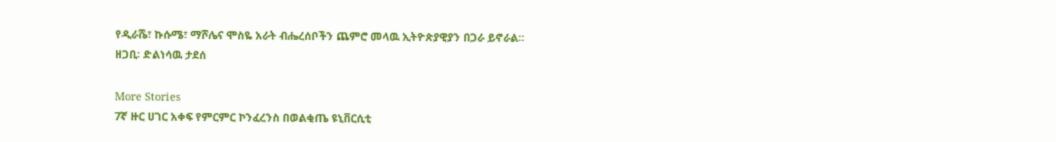የዲራሼ፣ ኩሱሜ፣ ማሾሌና ሞስዬ አራት ብሔረሰቦችን ጨምሮ መላዉ ኢትዮጵያዊያን በጋራ ይኖራል።
ዘጋቢ፡ ድልነሳዉ ታደሰ

More Stories
7ኛ ዙር ሀገር አቀፍ የምርምር ኮንፈረንስ በወልቂጤ ዩኒቨርሲቲ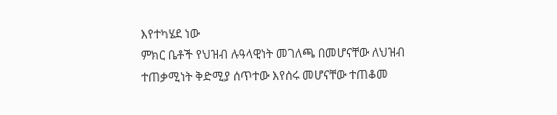እየተካሄደ ነው
ምክር ቤቶች የህዝብ ሉዓላዊነት መገለጫ በመሆናቸው ለህዝብ ተጠቃሚነት ቅድሚያ ሰጥተው እየሰሩ መሆናቸው ተጠቆመ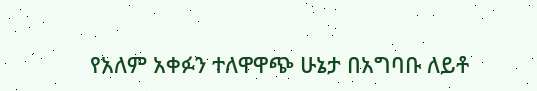የአለም አቀፉን ተለዋዋጭ ሁኔታ በአግባቡ ለይቶ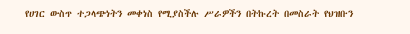የሀገር ውስጥ ተጋላጭነትን መቀነስ የሚያስችሉ ሥራዎችን በትኩረት በመስራት የህዝቡን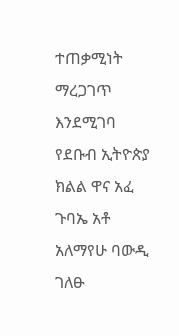ተጠቃሚነት ማረጋገጥ እንደሚገባ የደቡብ ኢትዮጵያ ክልል ዋና አፈ ጉባኤ አቶ አለማየሁ ባውዲ ገለፁ